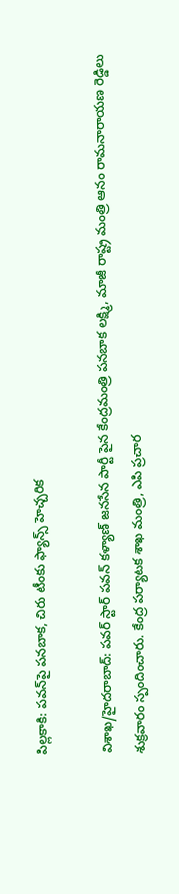పిల్లకాకి: పవన్‌పై పనబాక, చిరు టీంకు ఫ్యాన్స్ హెచ్చరిక

విశాఖ/హైదరాబాద్: పవర్ స్టార్ పవన్ కళ్యాణ్ జనసేన పార్టీ పైన కేంద్రమంత్రి పనబాక లక్ష్మి, మాజీ రాష్ట్ర మంత్రి ఆనం రామనారాయణ రెడ్డిలు శుక్రవారం స్పందించారు. కేంద్ర పర్యాటక శాఖ మంత్రి, ఎపి ప్రచార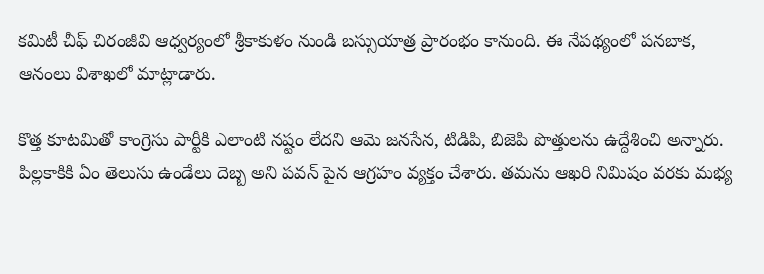కమిటీ చీఫ్ చిరంజీవి ఆధ్వర్యంలో శ్రీకాకుళం నుండి బస్సుయాత్ర ప్రారంభం కానుంది. ఈ నేపథ్యంలో పనబాక, ఆనంలు విశాఖలో మాట్లాడారు.

కొత్త కూటమితో కాంగ్రెసు పార్టీకి ఎలాంటి నష్టం లేదని ఆమె జనసేన, టిడిపి, బిజెపి పొత్తులను ఉద్దేశించి అన్నారు. పిల్లకాకికి ఏం తెలుసు ఉండేలు దెబ్బ అని పవన్ పైన ఆగ్రహం వ్యక్తం చేశారు. తమను ఆఖరి నిమిషం వరకు మభ్య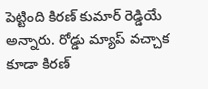పెట్టింది కిరణ్ కుమార్ రెడ్డియే అన్నారు. రోడ్డు మ్యాప్ వచ్చాక కూడా కిరణ్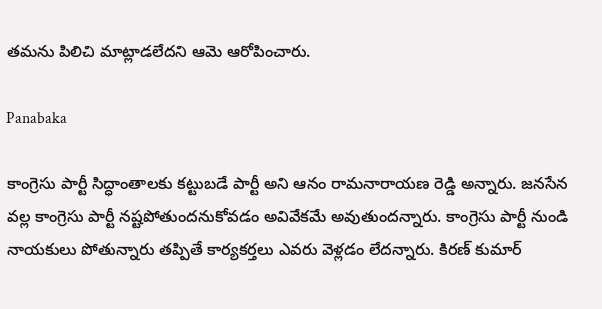తమను పిలిచి మాట్లాడలేదని ఆమె ఆరోపించారు.

Panabaka

కాంగ్రెసు పార్టీ సిద్ధాంతాలకు కట్టుబడే పార్టీ అని ఆనం రామనారాయణ రెడ్డి అన్నారు. జనసేన వల్ల కాంగ్రెసు పార్టీ నష్టపోతుందనుకోవడం అవివేకమే అవుతుందన్నారు. కాంగ్రెసు పార్టీ నుండి నాయకులు పోతున్నారు తప్పితే కార్యకర్తలు ఎవరు వెళ్లడం లేదన్నారు. కిరణ్ కుమార్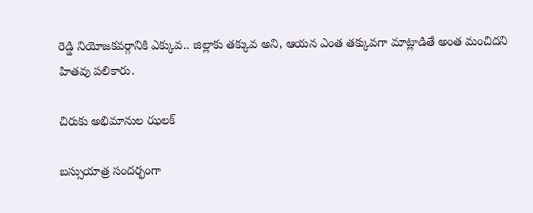రెడ్డి నియోజకవర్గానికి ఎక్కువ.. జిల్లాకు తక్కువ అని, ఆయన ఎంత తక్కువగా మాట్లాడితే అంత మంచిదని హితవు పలికారు.

చిరుకు అభిమానుల ఝలక్

బస్సుయాత్ర సందర్భంగా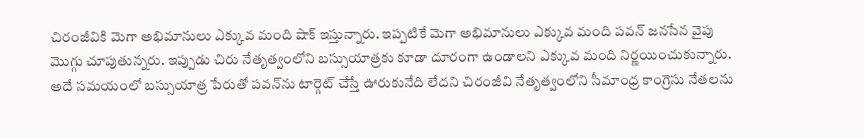చిరంజీవికి మెగా అభిమానులు ఎక్కువ మంది షాక్ ఇస్తున్నారు. ఇప్పటికే మెగా అభిమానులు ఎక్కువ మంది పవన్ జనసేన వైపు మొగ్గు చూపుతున్నరు. ఇప్పుడు చిరు నేతృత్వంలోని బస్సుయాత్రకు కూడా దూరంగా ఉండాలని ఎక్కువ మంది నిర్ణయించుకున్నారు. అదే సమయంలో బస్సుయాత్ర పేరుతో పవన్‌‍ను టార్గెట్ చేస్తే ఊరుకునేది లేదని చిరంజీవి నేతృత్వంలోని సీమాంధ్ర కాంగ్రెసు నేతలను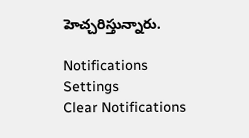హెచ్చరిస్తున్నారు.

Notifications
Settings
Clear Notifications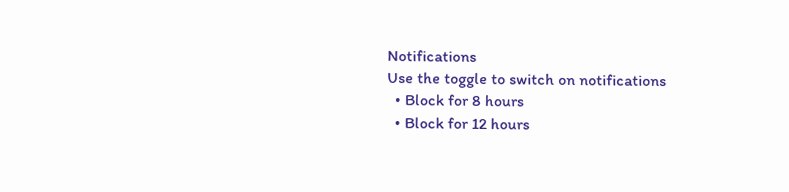Notifications
Use the toggle to switch on notifications
  • Block for 8 hours
  • Block for 12 hours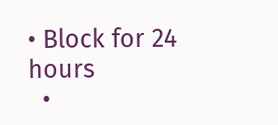• Block for 24 hours
  •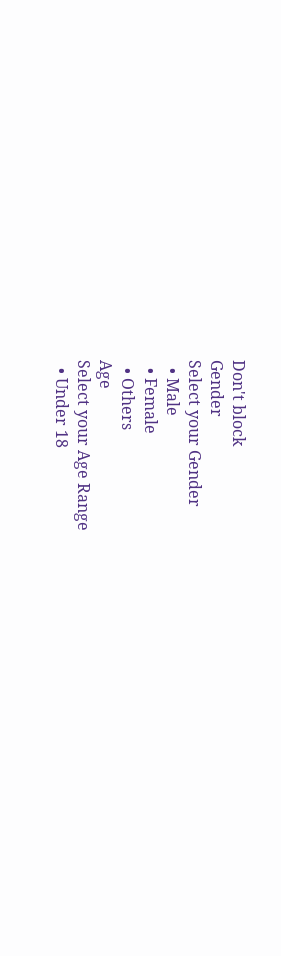Don't block
Gender
Select your Gender
  • Male
  • Female
  • Others
Age
Select your Age Range
  • Under 18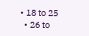• 18 to 25
  • 26 to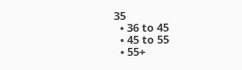35
  • 36 to 45
  • 45 to 55
  • 55+